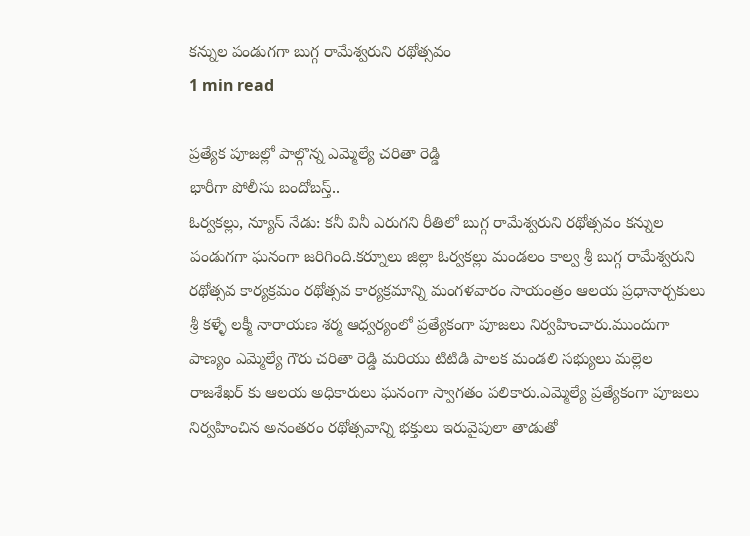కన్నుల పండుగగా బుగ్గ రామేశ్వరుని రథోత్సవం
1 min read

ప్రత్యేక పూజల్లో పాల్గొన్న ఎమ్మెల్యే చరితా రెడ్డి
భారీగా పోలీసు బందోబస్త్..
ఓర్వకల్లు, న్యూస్ నేడు: కనీ వినీ ఎరుగని రీతిలో బుగ్గ రామేశ్వరుని రథోత్సవం కన్నుల పండుగగా ఘనంగా జరిగింది.కర్నూలు జిల్లా ఓర్వకల్లు మండలం కాల్వ శ్రీ బుగ్గ రామేశ్వరుని రథోత్సవ కార్యక్రమం రథోత్సవ కార్యక్రమాన్ని మంగళవారం సాయంత్రం ఆలయ ప్రధానార్చకులు శ్రీ కళ్ళే లక్మీ నారాయణ శర్మ ఆధ్వర్యంలో ప్రత్యేకంగా పూజలు నిర్వహించారు.ముందుగా పాణ్యం ఎమ్మెల్యే గౌరు చరితా రెడ్డి మరియు టిటిడి పాలక మండలి సభ్యులు మల్లెల రాజశేఖర్ కు ఆలయ అధికారులు ఘనంగా స్వాగతం పలికారు.ఎమ్మెల్యే ప్రత్యేకంగా పూజలు నిర్వహించిన అనంతరం రథోత్సవాన్ని భక్తులు ఇరువైపులా తాడుతో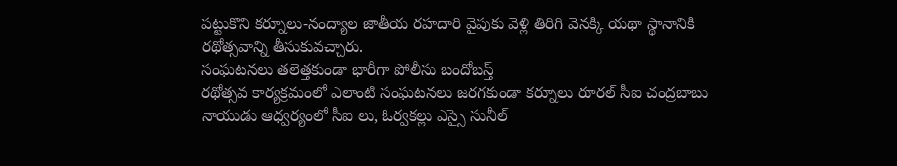పట్టుకొని కర్నూలు-నంద్యాల జాతీయ రహదారి వైపుకు వెళ్లి తిరిగి వెనక్కి యథా స్థానానికి రథోత్సవాన్ని తీసుకువచ్చారు.
సంఘటనలు తలెత్తకుండా భారీగా పోలీసు బందోబస్త్
రథోత్సవ కార్యక్రమంలో ఎలాంటి సంఘటనలు జరగకుండా కర్నూలు రూరల్ సీఐ చంద్రబాబు నాయుడు ఆధ్వర్యంలో సీఐ లు, ఓర్వకల్లు ఎస్సై సునీల్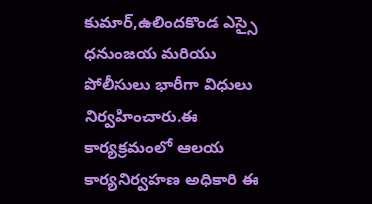కుమార్,ఉలిందకొండ ఎస్సై ధనుంజయ మరియు పోలీసులు భారీగా విధులు నిర్వహించారు.ఈ కార్యక్రమంలో ఆలయ కార్యనిర్వహణ అధికారి ఈ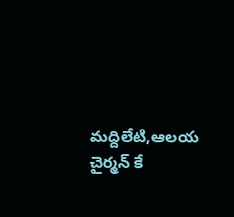మద్దిలేటి,ఆలయ చైర్మన్ కే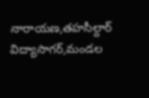నారాయణ,తహసీల్దార్ విద్యాసాగర్,మండల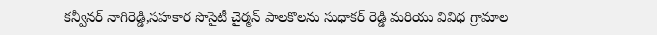కన్వీనర్ నాగిరెడ్డి,సహకార సొసైటీ చైర్మన్ పాలకొలను సుధాకర్ రెడ్డి మరియు వివిధ గ్రామాల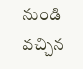నుండి వచ్చిన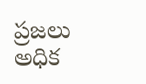ప్రజలు అధిక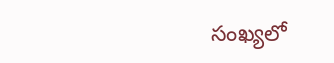సంఖ్యలో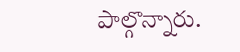పాల్గొన్నారు.